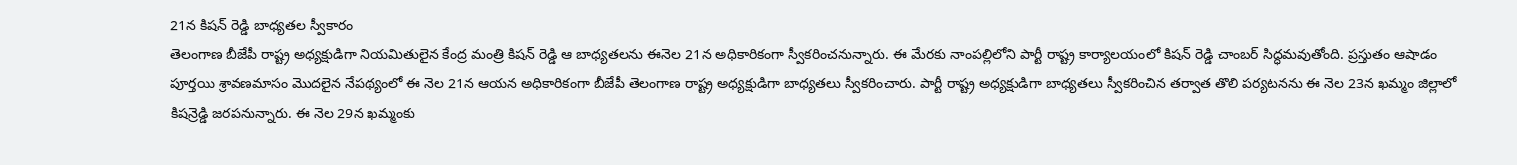21న కిషన్ రెడ్డి బాధ్యతల స్వీకారం
తెలంగాణ బీజేపీ రాష్ట్ర అధ్యక్షుడిగా నియమితులైన కేంద్ర మంత్రి కిషన్ రెడ్డి ఆ బాధ్యతలను ఈనెల 21న అధికారికంగా స్వీకరించనున్నారు. ఈ మేరకు నాంపల్లిలోని పార్టీ రాష్ట్ర కార్యాలయంలో కిషన్ రెడ్డి చాంబర్ సిద్ధమవుతోంది. ప్రస్తుతం ఆషాడం పూర్తయి శ్రావణమాసం మొదలైన నేపథ్యంలో ఈ నెల 21న ఆయన అధికారికంగా బీజేపీ తెలంగాణ రాష్ట్ర అధ్యక్షుడిగా బాధ్యతలు స్వీకరించారు. పార్టీ రాష్ట్ర అధ్యక్షుడిగా బాధ్యతలు స్వీకరించిన తర్వాత తొలి పర్యటనను ఈ నెల 23న ఖమ్మం జిల్లాలో కిషన్రెడ్డి జరపనున్నారు. ఈ నెల 29న ఖమ్మంకు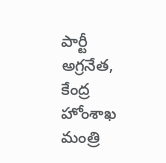పార్టీ అగ్రనేత, కేంద్ర హోంశాఖ మంత్రి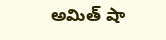అమిత్ షా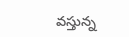వస్తున్న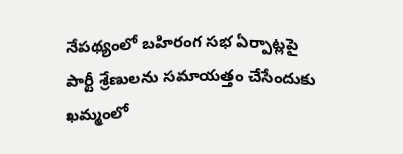నేపథ్యంలో బహిరంగ సభ ఏర్పాట్లపై పార్టీ శ్రేణులను సమాయత్తం చేసేందుకు ఖమ్మంలో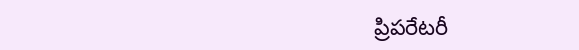ప్రిపరేటరీ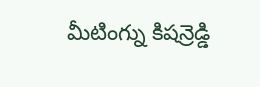మీటింగ్ను కిషన్రెడ్డి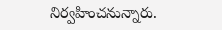నిర్వహించనున్నారు.